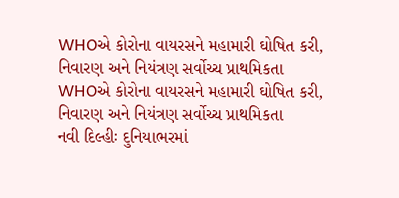WHOએ કોરોના વાયરસને મહામારી ઘોષિત કરી, નિવારણ અને નિયંત્રણ સર્વોચ્ચ પ્રાથમિકતા
WHOએ કોરોના વાયરસને મહામારી ઘોષિત કરી, નિવારણ અને નિયંત્રણ સર્વોચ્ચ પ્રાથમિકતા
નવી દિલ્હીઃ દુનિયાભરમાં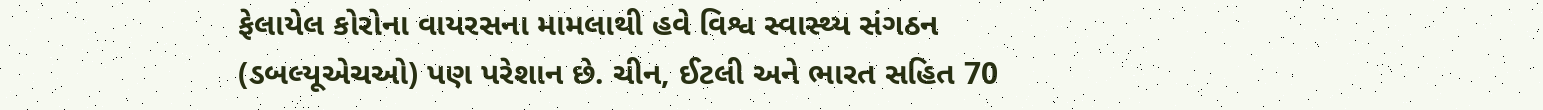ફેલાયેલ કોરોના વાયરસના મામલાથી હવે વિશ્વ સ્વાસ્થ્ય સંગઠન (ડબલ્યૂએચઓ) પણ પરેશાન છે. ચીન, ઈટલી અને ભારત સહિત 70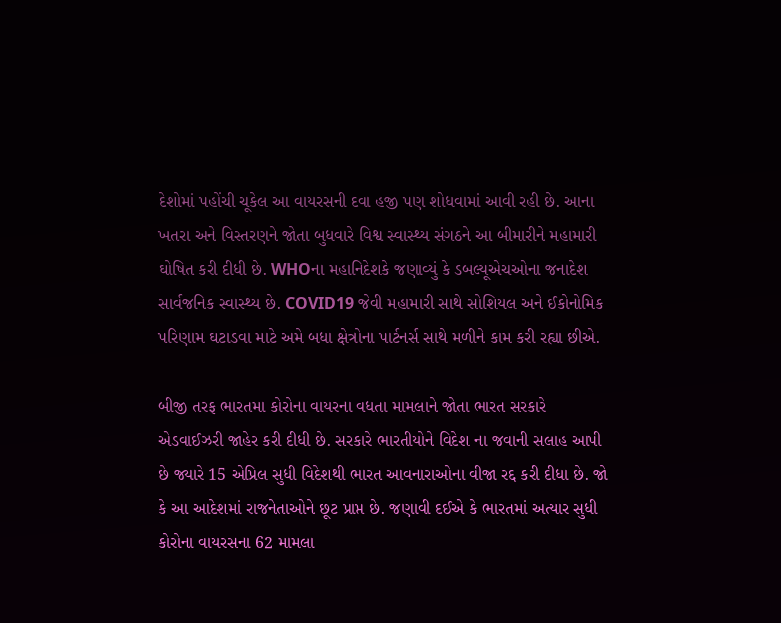દેશોમાં પહોંચી ચૂકેલ આ વાયરસની દવા હજી પણ શોધવામાં આવી રહી છે. આના ખતરા અને વિસ્તરણને જોતા બુધવારે વિશ્વ સ્વાસ્થ્ય સંગઠને આ બીમારીને મહામારી ઘોષિત કરી દીધી છે. WHOના મહાનિદેશકે જણાવ્યું કે ડબલ્યૂએચઓના જનાદેશ સાર્વજનિક સ્વાસ્થ્ય છે. COVID19 જેવી મહામારી સાથે સોશિયલ અને ઈકોનોમિક પરિણામ ઘટાડવા માટે અમે બધા ક્ષેત્રોના પાર્ટનર્સ સાથે મળીને કામ કરી રહ્યા છીએ.

બીજી તરફ ભારતમા કોરોના વાયરના વધતા મામલાને જોતા ભારત સરકારે એડવાઈઝરી જાહેર કરી દીધી છે. સરકારે ભારતીયોને વિદેશ ના જવાની સલાહ આપી છે જ્યારે 15 એપ્રિલ સુધી વિદેશથી ભારત આવનારાઓના વીજા રદ્દ કરી દીધા છે. જો કે આ આદેશમાં રાજનેતાઓને છૂટ પ્રાપ્ત છે. જણાવી દઈએ કે ભારતમાં અત્યાર સુધી કોરોના વાયરસના 62 મામલા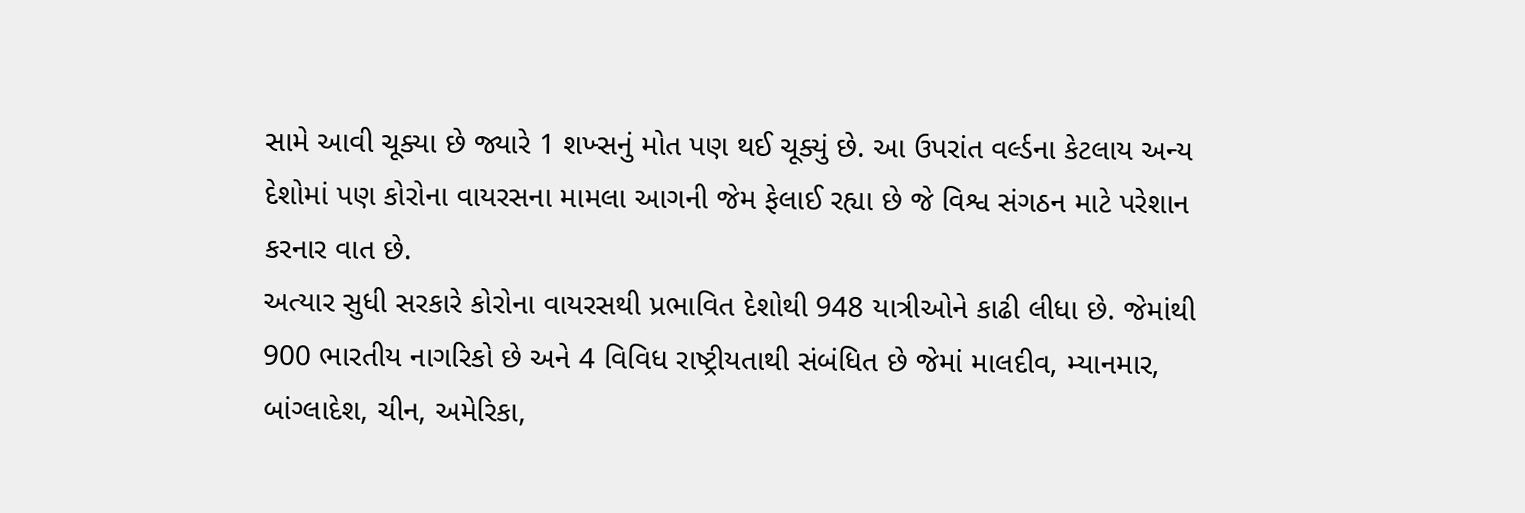સામે આવી ચૂક્યા છે જ્યારે 1 શખ્સનું મોત પણ થઈ ચૂક્યું છે. આ ઉપરાંત વર્લ્ડના કેટલાય અન્ય દેશોમાં પણ કોરોના વાયરસના મામલા આગની જેમ ફેલાઈ રહ્યા છે જે વિશ્વ સંગઠન માટે પરેશાન કરનાર વાત છે.
અત્યાર સુધી સરકારે કોરોના વાયરસથી પ્રભાવિત દેશોથી 948 યાત્રીઓને કાઢી લીધા છે. જેમાંથી 900 ભારતીય નાગરિકો છે અને 4 વિવિધ રાષ્ટ્રીયતાથી સંબંધિત છે જેમાં માલદીવ, મ્યાનમાર, બાંગ્લાદેશ, ચીન, અમેરિકા,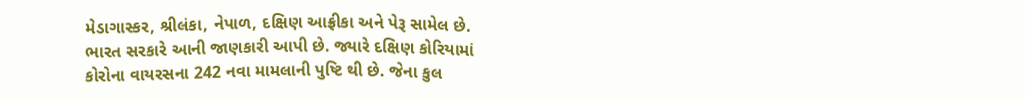મેડાગાસ્કર, શ્રીલંકા, નેપાળ, દક્ષિણ આફ્રીકા અને પેરૂ સામેલ છે. ભારત સરકારે આની જાણકારી આપી છે. જ્યારે દક્ષિણ કોરિયામાં કોરોના વાયરસના 242 નવા મામલાની પુષ્ટિ થી છે. જેના કુલ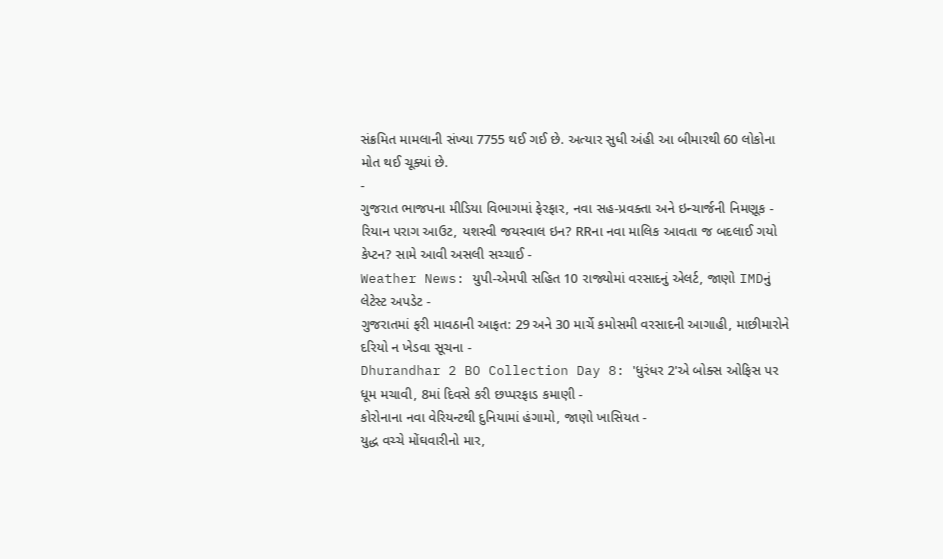સંક્રમિત મામલાની સંખ્યા 7755 થઈ ગઈ છે. અત્યાર સુધી અંહી આ બીમારથી 60 લોકોના મોત થઈ ચૂક્યાં છે.
-
ગુજરાત ભાજપના મીડિયા વિભાગમાં ફેરફાર, નવા સહ-પ્રવક્તા અને ઇન્ચાર્જની નિમણૂક -
રિયાન પરાગ આઉટ, યશસ્વી જયસ્વાલ ઇન? RRના નવા માલિક આવતા જ બદલાઈ ગયો કેપ્ટન? સામે આવી અસલી સચ્ચાઈ -
Weather News: યુપી-એમપી સહિત 10 રાજ્યોમાં વરસાદનું એલર્ટ, જાણો IMDનું લેટેસ્ટ અપડેટ -
ગુજરાતમાં ફરી માવઠાની આફત: 29 અને 30 માર્ચે કમોસમી વરસાદની આગાહી, માછીમારોને દરિયો ન ખેડવા સૂચના -
Dhurandhar 2 BO Collection Day 8: 'ધુરંધર 2'એ બોક્સ ઓફિસ પર ધૂમ મચાવી, 8માં દિવસે કરી છપ્પરફાડ કમાણી -
કોરોનાના નવા વેરિયન્ટથી દુનિયામાં હંગામો, જાણો ખાસિયત -
યુદ્ધ વચ્ચે મોંઘવારીનો માર,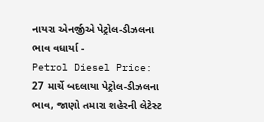નાયરા એનર્જીએ પેટ્રોલ-ડીઝલના ભાવ વધાર્યા -
Petrol Diesel Price: 27 માર્ચે બદલાયા પેટ્રોલ-ડીઝલના ભાવ, જાણો તમારા શહેરની લેટેસ્ટ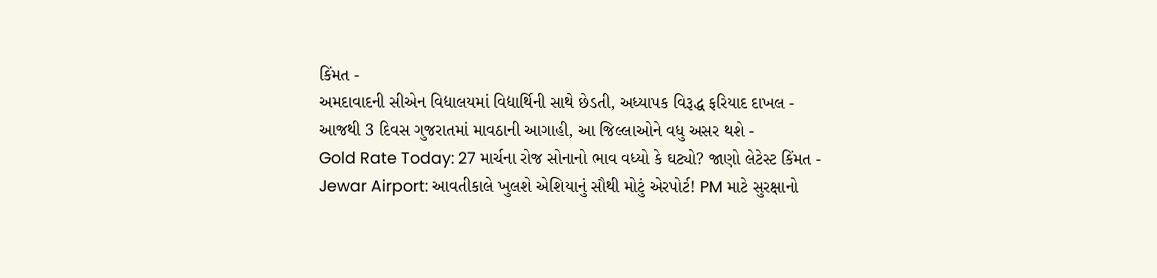કિંમત -
અમદાવાદની સીએન વિદ્યાલયમાં વિદ્યાર્થિની સાથે છેડતી, અધ્યાપક વિરૂદ્ધ ફરિયાદ દાખલ -
આજથી 3 દિવસ ગુજરાતમાં માવઠાની આગાહી, આ જિલ્લાઓને વધુ અસર થશે -
Gold Rate Today: 27 માર્ચના રોજ સોનાનો ભાવ વધ્યો કે ઘટ્યો? જાણો લેટેસ્ટ કિંમત -
Jewar Airport: આવતીકાલે ખુલશે એશિયાનું સૌથી મોટું એરપોર્ટ! PM માટે સુરક્ષાનો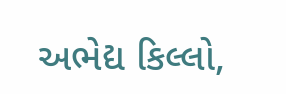અભેદ્ય કિલ્લો,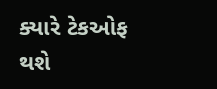ક્યારે ટેકઓફ થશે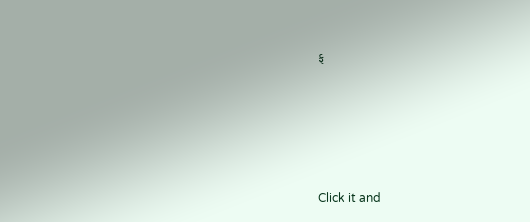ફ







Click it and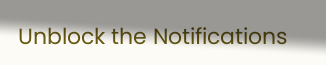Unblock the Notifications